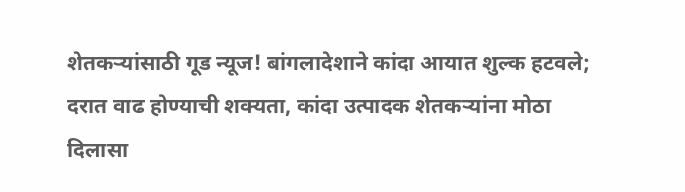शेतकऱ्यांसाठी गूड न्यूज! बांगलादेशाने कांदा आयात शुल्क हटवले; दरात वाढ होण्याची शक्यता, कांदा उत्पादक शेतकऱ्यांना मोठा दिलासा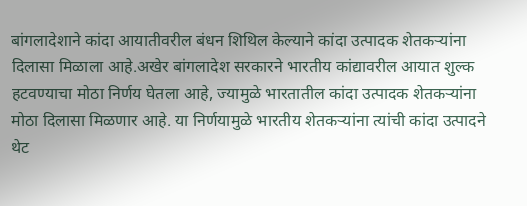बांगलादेशाने कांदा आयातीवरील बंधन शिथिल केल्याने कांदा उत्पादक शेतकऱ्यांना दिलासा मिळाला आहे.अखेर बांगलादेश सरकारने भारतीय कांद्यावरील आयात शुल्क हटवण्याचा मोठा निर्णय घेतला आहे, ज्यामुळे भारतातील कांदा उत्पादक शेतकऱ्यांना मोठा दिलासा मिळणार आहे. या निर्णयामुळे भारतीय शेतकऱ्यांना त्यांची कांदा उत्पादने थेट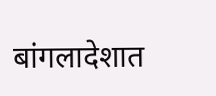बांगलादेशात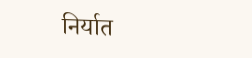निर्यात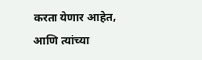करता येणार आहेत, आणि त्यांच्या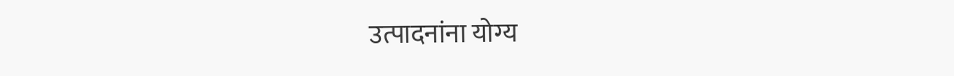उत्पादनांना योग्य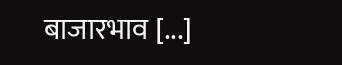बाजारभाव [...]